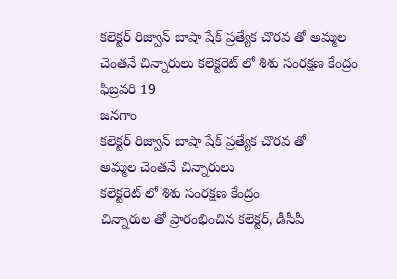కలెక్టర్ రిజ్వాన్ బాషా షేక్ ప్రత్యేక చొరవ తో అమ్మల చెంతనే చిన్నారులు కలెక్టరెట్ లో శిశు సంరక్షణ కేంద్రం
ఫిబ్రవరి 19
జనగాం
కలెక్టర్ రిజ్వాన్ బాషా షేక్ ప్రత్యేక చొరవ తో
అమ్మల చెంతనే చిన్నారులు
కలెక్టరెట్ లో శిశు సంరక్షణ కేంద్రం
చిన్నారుల తో ప్రారంభించిన కలెక్టర్, డీసీపీ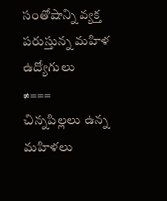సంతోషాన్ని వ్యక్త పరుస్తున్న మహిళ ఉద్యోగులు
≠===
చిన్నపిల్లలు ఉన్న మహిళలు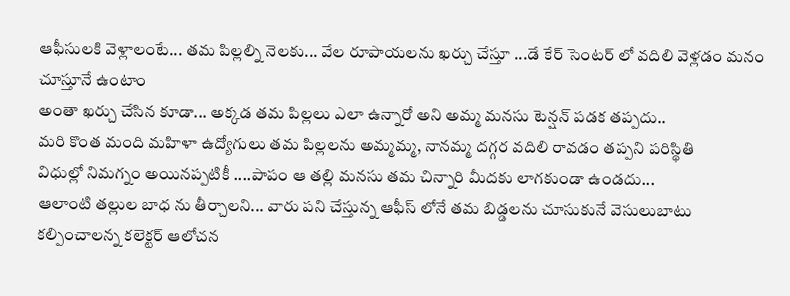ఆఫీసులకి వెళ్లాలంటే... తమ పిల్లల్ని నెలకు... వేల రూపాయలను ఖర్చు చేస్తూ ...డే కేర్ సెంటర్ లో వదిలి వెళ్లడం మనం చూస్తూనే ఉంటాం
అంతా ఖర్చు చేసిన కూడా... అక్కడ తమ పిల్లలు ఎలా ఉన్నారో అని అమ్మ మనసు టెన్షన్ పడక తప్పదు..
మరి కొంత మంది మహిళా ఉద్యోగులు తమ పిల్లలను అమ్మమ్మ, నానమ్మ దగ్గర వదిలి రావడం తప్పని పరిస్థితి
విధుల్లో నిమగ్నం అయినప్పటికీ ....పాపం ఆ తల్లి మనసు తమ చిన్నారి మీదకు లాగకుండా ఉండదు...
ఆలాంటి తల్లుల బాధ ను తీర్చాలని... వారు పని చేస్తున్న ఆఫీస్ లోనే తమ బిడ్డలను చూసుకునే వెసులుబాటు కల్పించాలన్న కలెక్టర్ ఆలోచన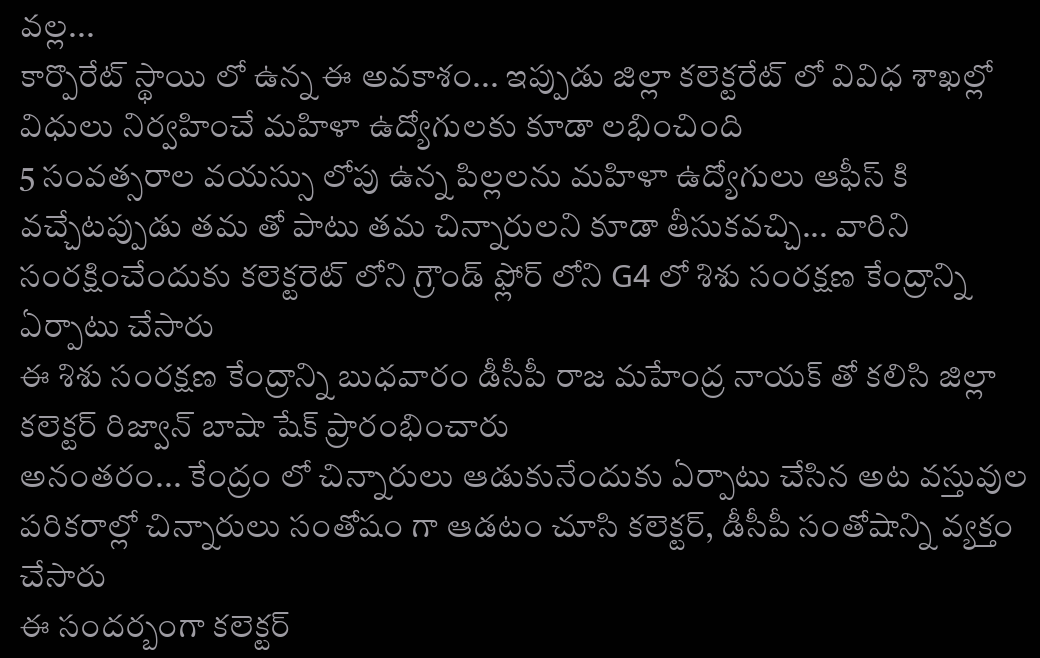వల్ల...
కార్పొరేట్ స్థాయి లో ఉన్న ఈ అవకాశం... ఇప్పుడు జిల్లా కలెక్టరేట్ లో వివిధ శాఖల్లో విధులు నిర్వహించే మహిళా ఉద్యోగులకు కూడా లభించింది
5 సంవత్సరాల వయస్సు లోపు ఉన్న పిల్లలను మహిళా ఉద్యోగులు ఆఫీస్ కి వచ్చేటప్పుడు తమ తో పాటు తమ చిన్నారులని కూడా తీసుకవచ్చి... వారిని సంరక్షించేందుకు కలెక్టరెట్ లోని గ్రౌండ్ ఫ్లోర్ లోని G4 లో శిశు సంరక్షణ కేంద్రాన్ని ఏర్పాటు చేసారు
ఈ శిశు సంరక్షణ కేంద్రాన్ని బుధవారం డీసీపీ రాజ మహేంద్ర నాయక్ తో కలిసి జిల్లా కలెక్టర్ రిజ్వాన్ బాషా షేక్ ప్రారంభించారు
అనంతరం... కేంద్రం లో చిన్నారులు ఆడుకునేందుకు ఏర్పాటు చేసిన అట వస్తువుల పరికరాల్లో చిన్నారులు సంతోషం గా ఆడటం చూసి కలెక్టర్, డీసీపీ సంతోషాన్ని వ్యక్తం చేసారు
ఈ సందర్బంగా కలెక్టర్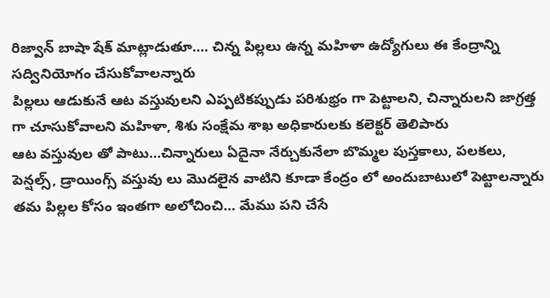రిజ్వాన్ బాషా షేక్ మాట్లాడుతూ.... చిన్న పిల్లలు ఉన్న మహిళా ఉద్యోగులు ఈ కేంద్రాన్ని సద్వినియోగం చేసుకోవాలన్నారు
పిల్లలు ఆడుకునే ఆట వస్తువులని ఎప్పటికప్పుడు పరిశుభ్రం గా పెట్టాలని, చిన్నారులని జాగ్రత్త గా చూసుకోవాలని మహిళా, శిశు సంక్షేమ శాఖ అధికారులకు కలెక్టర్ తెలిపారు
ఆట వస్తువుల తో పాటు...చిన్నారులు ఏదైనా నేర్చుకునేలా బొమ్మల పుస్తకాలు, పలకలు, పెన్షల్స్, డ్రాయింగ్స్ వస్తువు లు మొదలైన వాటిని కూడా కేంద్రం లో అందుబాటులో పెట్టాలన్నారు
తమ పిల్లల కోసం ఇంతగా అలోచించి... మేము పని చేసే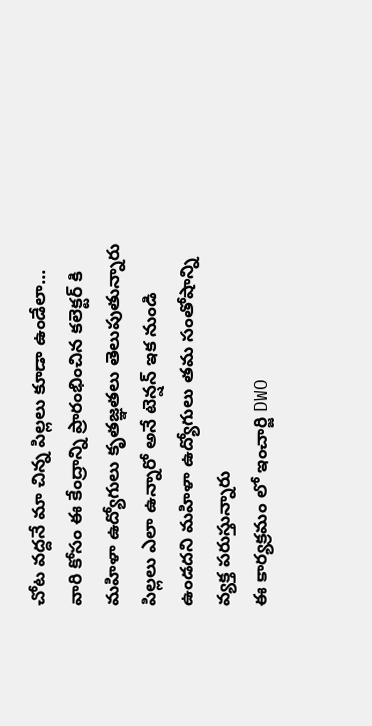చోట వద్దనే మా చిన్న పిల్లలు కూడా ఉండేలా... వారి కోసం ఈ కేంద్రాన్ని ప్రారంభించిన కలెక్టర్ కి మహిళా ఉద్యోగులు కృతజ్ఞతలు తెలుపుతున్నారు
పిల్లలు ఎలా ఉన్నారో అనే టెన్షన్ ఇక నుండి ఉండదని మహిళా ఉద్యోగులు తమ సంతోషాన్ని వ్యక్త పరుస్తున్నారు
ఈ కార్యక్రమం లో ఇంచార్జి DWO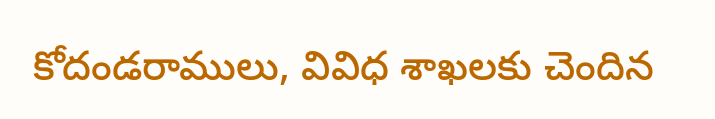కోదండరాములు, వివిధ శాఖలకు చెందిన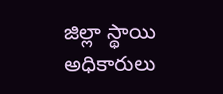జిల్లా స్థాయి అధికారులు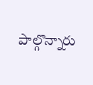పాల్గొన్నారు